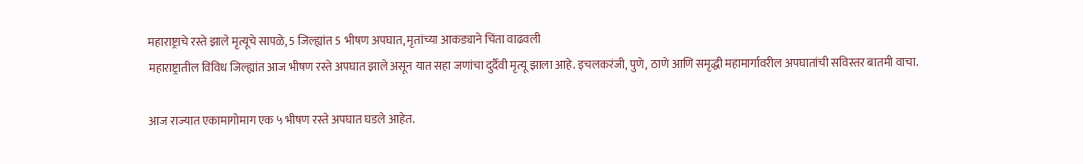महाराष्ट्राचे रस्ते झाले मृत्यूचे सापळे, 5 जिल्ह्यांत 5 भीषण अपघात, मृतांच्या आकड्याने चिंता वाढवली
महाराष्ट्रातील विविध जिल्ह्यांत आज भीषण रस्ते अपघात झाले असून यात सहा जणांचा दुर्दैवी मृत्यू झाला आहे. इचलकरंजी, पुणे, ठाणे आणि समृद्धी महामार्गावरील अपघातांची सविस्तर बातमी वाचा.

आज राज्यात एकामागोमाग एक ५ भीषण रस्ते अपघात घडले आहेत.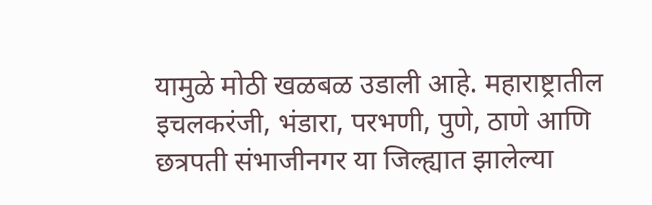यामुळे मोठी खळबळ उडाली आहे. महाराष्ट्रातील इचलकरंजी, भंडारा, परभणी, पुणे, ठाणे आणि छत्रपती संभाजीनगर या जिल्ह्यात झालेल्या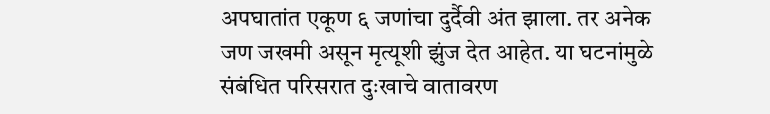अपघातांत एकूण ६ जणांचा दुर्दैवी अंत झाला. तर अनेक जण जखमी असून मृत्यूशी झुंज देत आहेत. या घटनांमुळे संबंधित परिसरात दुःखाचे वातावरण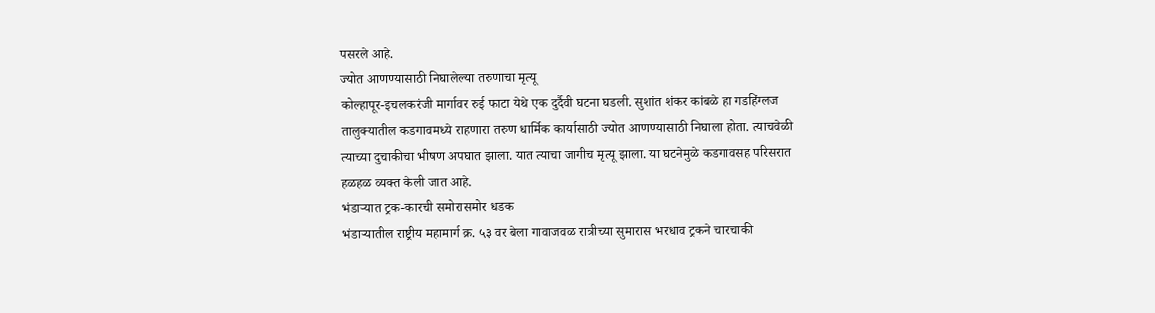पसरले आहे.
ज्योत आणण्यासाठी निघालेल्या तरुणाचा मृत्यू
कोल्हापूर-इचलकरंजी मार्गावर रुई फाटा येथे एक दुर्दैवी घटना घडली. सुशांत शंकर कांबळे हा गडहिंग्लज तालुक्यातील कडगावमध्ये राहणारा तरुण धार्मिक कार्यासाठी ज्योत आणण्यासाठी निघाला होता. त्याचवेळी त्याच्या दुचाकीचा भीषण अपघात झाला. यात त्याचा जागीच मृत्यू झाला. या घटनेमुळे कडगावसह परिसरात हळहळ व्यक्त केली जात आहे.
भंडाऱ्यात ट्रक-कारची समोरासमोर धडक
भंडाऱ्यातील राष्ट्रीय महामार्ग क्र. ५३ वर बेला गावाजवळ रात्रीच्या सुमारास भरधाव ट्रकने चारचाकी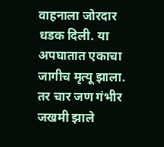वाहनाला जोरदार धडक दिली. या अपघातात एकाचा जागीच मृत्यू झाला. तर चार जण गंभीर जखमी झाले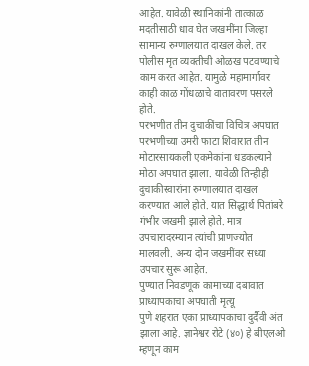आहेत. यावेळी स्थानिकांनी तात्काळ मदतीसाठी धाव घेत जखमींना जिल्हा सामान्य रुग्णालयात दाखल केले. तर पोलीस मृत व्यक्तीची ओळख पटवण्याचे काम करत आहेत. यामुळे महामार्गावर काही काळ गोंधळाचे वातावरण पसरले होते.
परभणीत तीन दुचाकींचा विचित्र अपघात
परभणीच्या उमरी फाटा शिवारात तीन मोटारसायकली एकमेकांना धडकल्याने मोठा अपघात झाला. यावेळी तिन्हीही दुचाकीस्वारांना रुग्णालयात दाखल करण्यात आले होते. यात सिद्धार्थ पितांबरे गंभीर जखमी झाले होते. मात्र उपचारादरम्यान त्यांची प्राणज्योत मालवली. अन्य दोन जखमींवर सध्या उपचार सुरू आहेत.
पुण्यात निवडणूक कामाच्या दबावात प्राध्यापकाचा अपघाती मृत्यू
पुणे शहरात एका प्राध्यापकाचा दुर्दैवी अंत झाला आहे. ज्ञानेश्वर रोटे (४०) हे बीएलओ म्हणून काम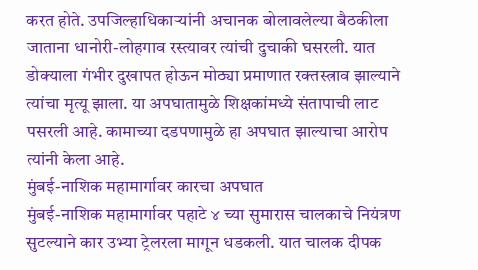करत होते. उपजिल्हाधिकाऱ्यांनी अचानक बोलावलेल्या बैठकीला जाताना धानोरी-लोहगाव रस्त्यावर त्यांची दुचाकी घसरली. यात डोक्याला गंभीर दुखापत होऊन मोठ्या प्रमाणात रक्तस्त्राव झाल्याने त्यांचा मृत्यू झाला. या अपघातामुळे शिक्षकांमध्ये संतापाची लाट पसरली आहे. कामाच्या दडपणामुळे हा अपघात झाल्याचा आरोप त्यांनी केला आहे.
मुंबई-नाशिक महामार्गावर कारचा अपघात
मुंबई-नाशिक महामार्गावर पहाटे ४ च्या सुमारास चालकाचे नियंत्रण सुटल्याने कार उभ्या ट्रेलरला मागून धडकली. यात चालक दीपक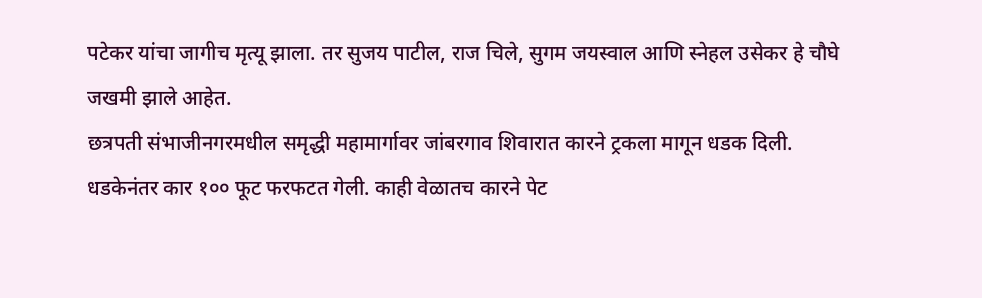पटेकर यांचा जागीच मृत्यू झाला. तर सुजय पाटील, राज चिले, सुगम जयस्वाल आणि स्नेहल उसेकर हे चौघे जखमी झाले आहेत.
छत्रपती संभाजीनगरमधील समृद्धी महामार्गावर जांबरगाव शिवारात कारने ट्रकला मागून धडक दिली. धडकेनंतर कार १०० फूट फरफटत गेली. काही वेळातच कारने पेट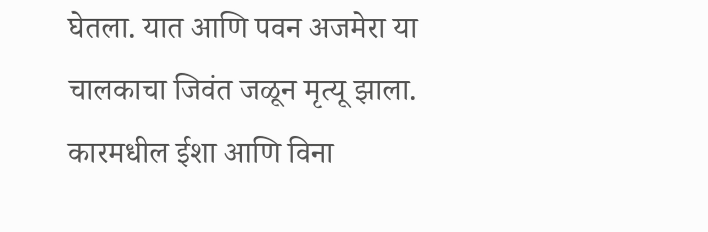घेतला. यात आणि पवन अजमेरा या चालकाचा जिवंत जळून मृत्यू झाला. कारमधील ईशा आणि विना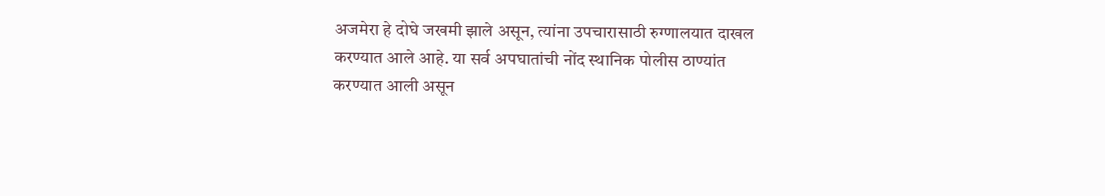अजमेरा हे दोघे जखमी झाले असून, त्यांना उपचारासाठी रुग्णालयात दाखल करण्यात आले आहे. या सर्व अपघातांची नोंद स्थानिक पोलीस ठाण्यांत करण्यात आली असून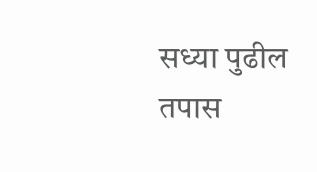सध्या पुढील तपास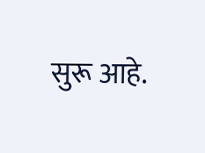सुरू आहे.